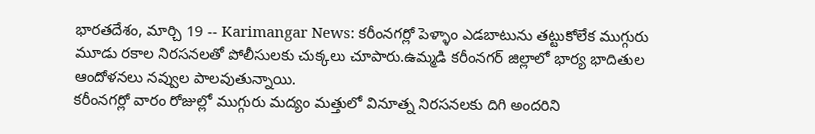భారతదేశం, మార్చి 19 -- Karimangar News: కరీంనగర్లో పెళ్ళాం ఎడబాటును తట్టుకోలేక ముగ్గురు మూడు రకాల నిరసనలతో పోలీసులకు చుక్కలు చూపారు.ఉమ్మడి కరీంనగర్ జిల్లాలో భార్య భాదితుల ఆందోళనలు నవ్వుల పాలవుతున్నాయి.
కరీంనగర్లో వారం రోజుల్లో ముగ్గురు మద్యం మత్తులో వినూత్న నిరసనలకు దిగి అందరిని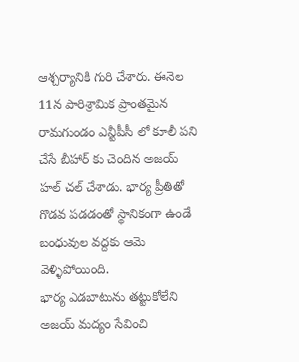ఆశ్చర్యానికి గురి చేశారు. ఈనెల 11న పారిశ్రామిక ప్రాంతమైన రామగుండం ఎన్టీపీసీ లో కూలీ పని చేసే బీహార్ కు చెందిన అజయ్ హల్ చల్ చేశాడు. భార్య ప్రీతితో గొడవ పడడంతో స్థానికంగా ఉండే బంధువుల వద్దకు ఆమె వెళ్ళిపోయింది.
భార్య ఎడబాటును తట్టుకోలేని అజయ్ మద్యం సేవించి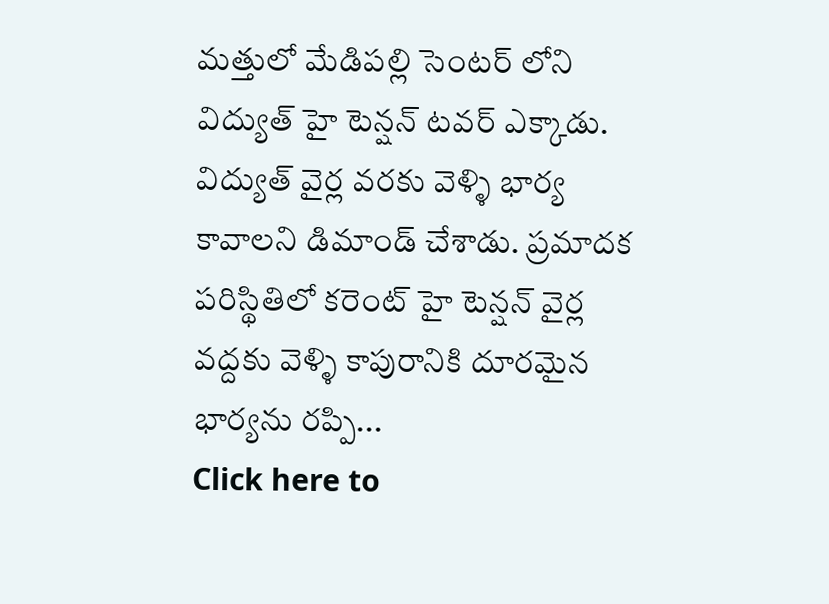మత్తులో మేడిపల్లి సెంటర్ లోని విద్యుత్ హై టెన్షన్ టవర్ ఎక్కాడు. విద్యుత్ వైర్ల వరకు వెళ్ళి భార్య కావాలని డిమాండ్ చేశాడు. ప్రమాదక పరిస్థితిలో కరెంట్ హై టెన్షన్ వైర్ల వద్దకు వెళ్ళి కాపురానికి దూరమైన భార్యను రప్పి...
Click here to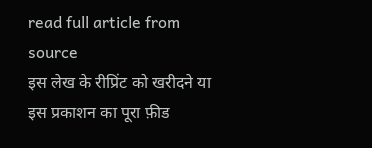read full article from source
इस लेख के रीप्रिंट को खरीदने या इस प्रकाशन का पूरा फ़ीड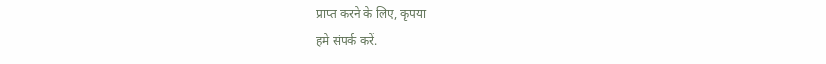प्राप्त करने के लिए, कृपया
हमे संपर्क करें.